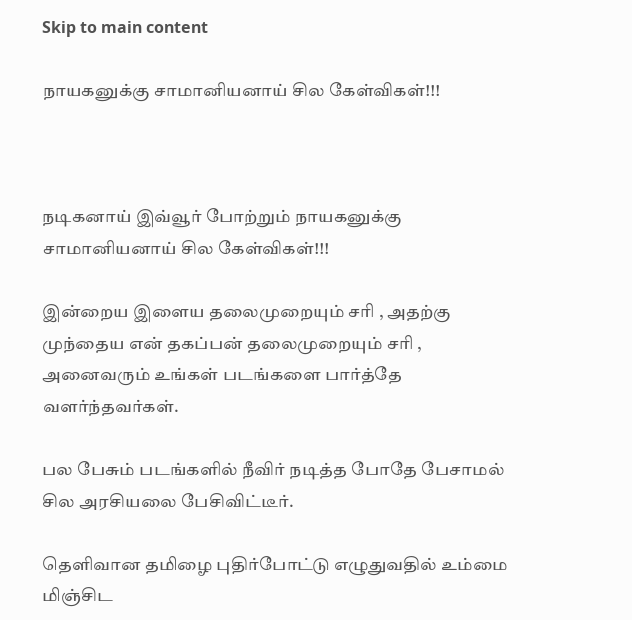Skip to main content

நாயகனுக்கு சாமானியனாய் சில கேள்விகள்!!!



நடிகனாய் இவ்வூர் போற்றும் நாயகனுக்கு சாமானியனாய் சில கேள்விகள்!!!

இன்றைய இளைய தலைமுறையும் சரி , அதற்கு முந்தைய என் தகப்பன் தலைமுறையும் சரி , அனைவரும் உங்கள் படங்களை பார்த்தே வளர்ந்தவர்கள்.

பல பேசும் படங்களில் நீவிர் நடித்த போதே பேசாமல் சில அரசியலை பேசிவிட்டீர்.

தெளிவான தமிழை புதிர்போட்டு எழுதுவதில் உம்மை மிஞ்சிட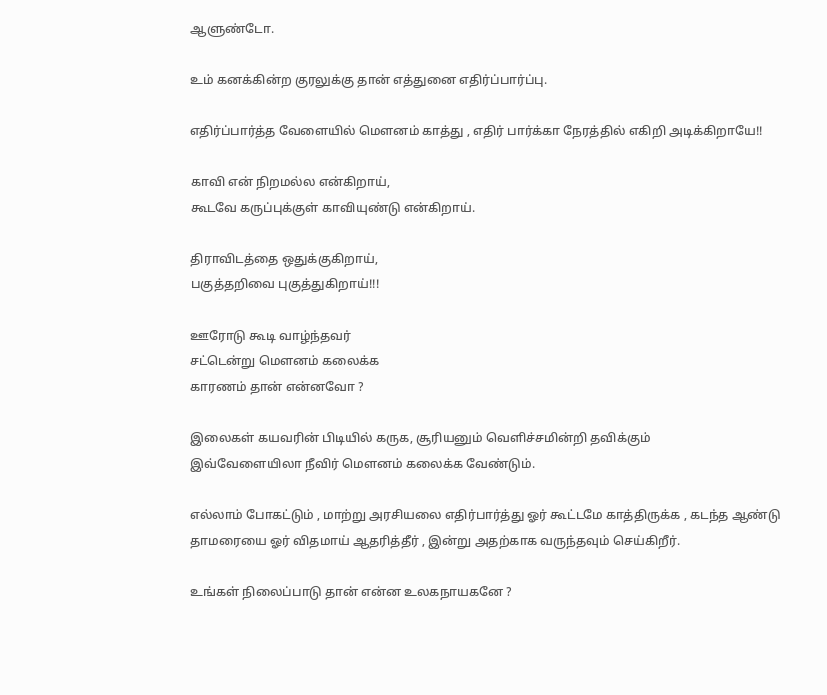ஆளுண்டோ.

உம் கனக்கின்ற குரலுக்கு தான் எத்துனை எதிர்ப்பார்ப்பு.

எதிர்ப்பார்த்த வேளையில் மெளனம் காத்து , எதிர் பார்க்கா நேரத்தில் எகிறி அடிக்கிறாயே!!

காவி என் நிறமல்ல என்கிறாய்,
கூடவே கருப்புக்குள் காவியுண்டு என்கிறாய்.

திராவிடத்தை ஒதுக்குகிறாய்,
பகுத்தறிவை புகுத்துகிறாய்!!!

ஊரோடு கூடி வாழ்ந்தவர்
சட்டென்று மெளனம் கலைக்க
காரணம் தான் என்னவோ ?

இலைகள் கயவரின் பிடியில் கருக, சூரியனும் வெளிச்சமின்றி தவிக்கும்
இவ்வேளையிலா நீவிர் மெளனம் கலைக்க வேண்டும்.

எல்லாம் போகட்டும் , மாற்று அரசியலை எதிர்பார்த்து ஓர் கூட்டமே காத்திருக்க , கடந்த ஆண்டு தாமரையை ஓர் விதமாய் ஆதரித்தீர் , இன்று அதற்காக வருந்தவும் செய்கிறீர்.

உங்கள் நிலைப்பாடு தான் என்ன உலகநாயகனே ?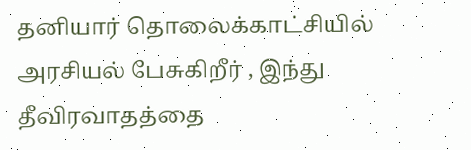தனியார் தொலைக்காட்சியில் அரசியல் பேசுகிறீர் , இந்து தீவிரவாதத்தை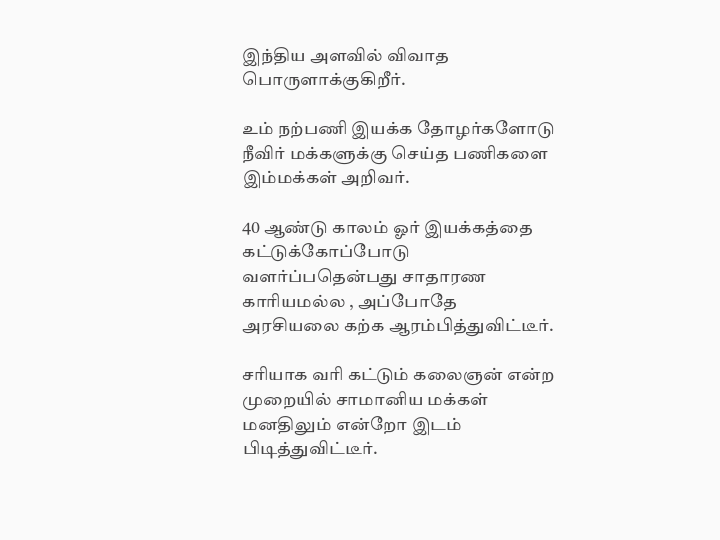இந்திய அளவில் விவாத பொருளாக்குகிறீர்.

உம் நற்பணி இயக்க தோழர்களோடு நீவிர் மக்களுக்கு செய்த பணிகளை இம்மக்கள் அறிவர்.

40 ஆண்டு காலம் ஓர் இயக்கத்தை கட்டுக்கோப்போடு வளர்ப்பதென்பது சாதாரண காரியமல்ல , அப்போதே அரசியலை கற்க ஆரம்பித்துவிட்டீர்.

சரியாக வரி கட்டும் கலைஞன் என்ற முறையில் சாமானிய மக்கள் மனதிலும் என்றோ இடம் பிடித்துவிட்டீர்.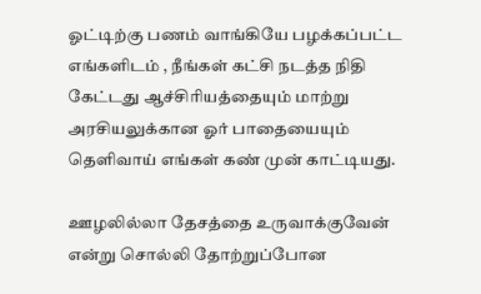ஓட்டிற்கு பணம் வாங்கியே பழக்கப்பட்ட எங்களிடம் , நீங்கள் கட்சி நடத்த நிதி கேட்டது ஆச்சிரியத்தையும் மாற்று அரசியலுக்கான ஓர் பாதையையும் தெளிவாய் எங்கள் கண் முன் காட்டியது.

ஊழலில்லா தேசத்தை உருவாக்குவேன் என்று சொல்லி தோற்றுப்போன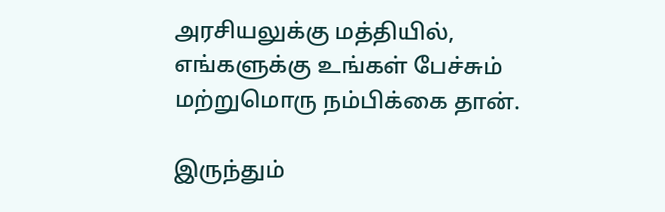அரசியலுக்கு மத்தியில், எங்களுக்கு உங்கள் பேச்சும் மற்றுமொரு நம்பிக்கை தான்.

இருந்தும்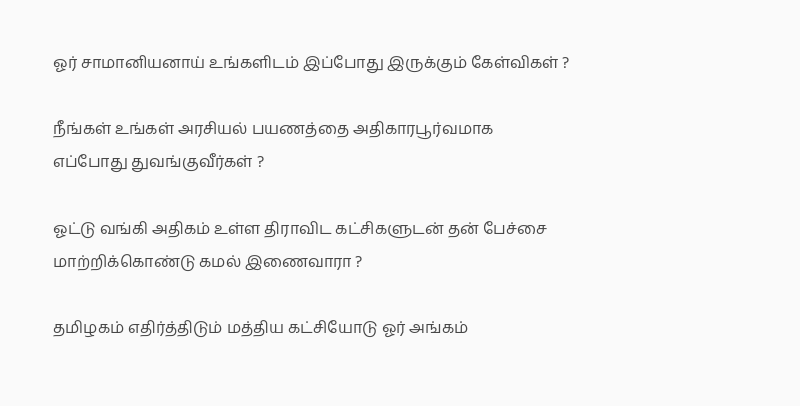ஓர் சாமானியனாய் உங்களிடம் இப்போது இருக்கும் கேள்விகள் ?

நீங்கள் உங்கள் அரசியல் பயணத்தை அதிகாரபூர்வமாக எப்போது துவங்குவீர்கள் ?

ஓட்டு வங்கி அதிகம் உள்ள திராவிட கட்சிகளுடன் தன் பேச்சை மாற்றிக்கொண்டு கமல் இணைவாரா ?

தமிழகம் எதிர்த்திடும் மத்திய கட்சியோடு ஓர் அங்கம்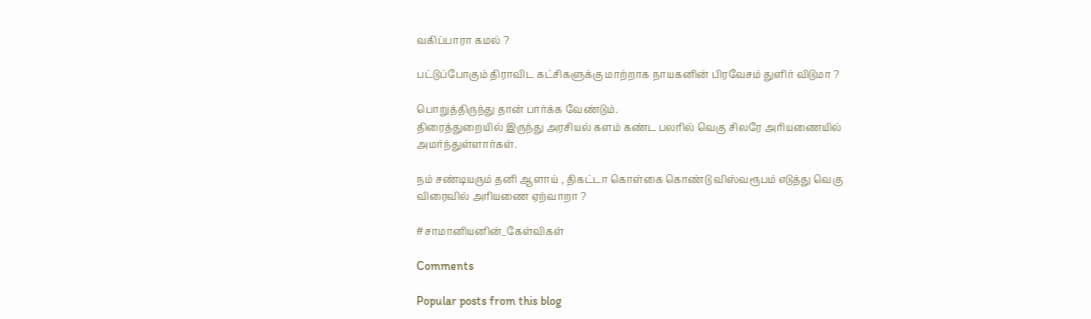வகிப்பாரா கமல் ?

பட்டுப்போகும் திராவிட கட்சிகளுக்கு மாற்றாக நாயகனின் பிரவேசம் துளிர் விடுமா ?

பொறுத்திருந்து தான் பார்க்க வேண்டும்.
திரைத்துறையில் இருந்து அரசியல் களம் கண்ட பலரில் வெகு சிலரே அரியணையில் அமர்ந்துள்ளார்கள்.

நம் சண்டியரும் தனி ஆளாய் , திகட்டா கொள்கை கொண்டு விஸ்வரூபம் எடுத்து வெகு விரைவில் அரியணை ஏற்வாறா ?

#சாமானியனின்_கேள்விகள்

Comments

Popular posts from this blog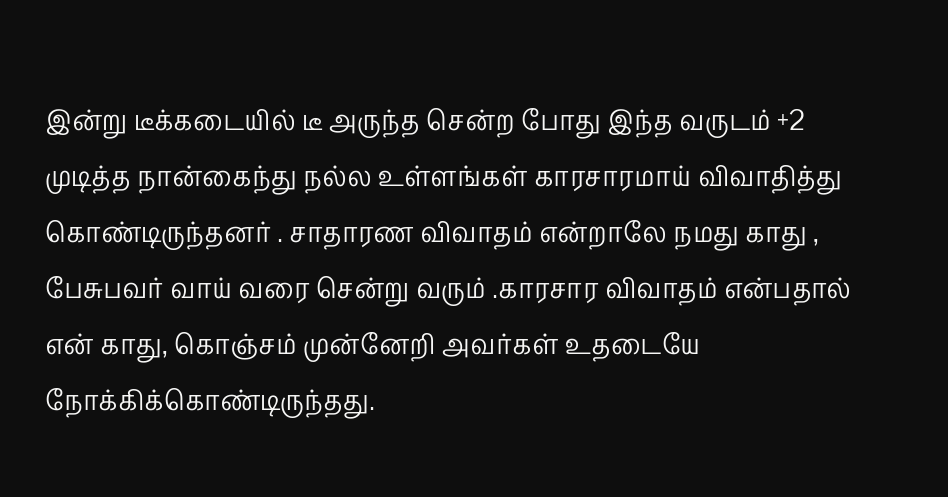இன்று டீக்கடையில் டீ அருந்த சென்ற போது இந்த வருடம் +2 முடித்த நான்கைந்து நல்ல உள்ளங்கள் காரசாரமாய் விவாதித்து கொண்டிருந்தனர் . சாதாரண விவாதம் என்றாலே நமது காது , பேசுபவர் வாய் வரை சென்று வரும் .காரசார விவாதம் என்பதால் என் காது, கொஞ்சம் முன்னேறி அவர்கள் உதடையே நோக்கிக்கொண்டிருந்தது.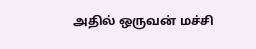அதில் ஒருவன் மச்சி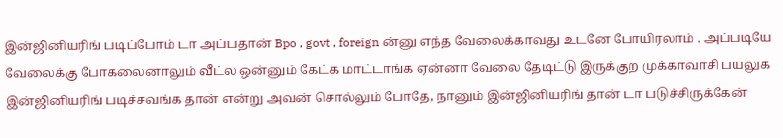இன்ஜினியரிங் படிப்போம் டா அப்பதான் Bpo , govt , foreign ன்னு எந்த வேலைக்காவது உடனே போயிரலாம் . அப்படியே வேலைக்கு போகலைனாலும் வீட்ல ஒன்னும் கேட்க மாட்டாங்க ஏன்னா வேலை தேடிட்டு இருக்குற முக்காவாசி பயலுக இன்ஜினியரிங் படிச்சவங்க தான் என்று அவன் சொல்லும் போதே, நானும் இன்ஜினியரிங் தான் டா படுச்சிருக்கேன்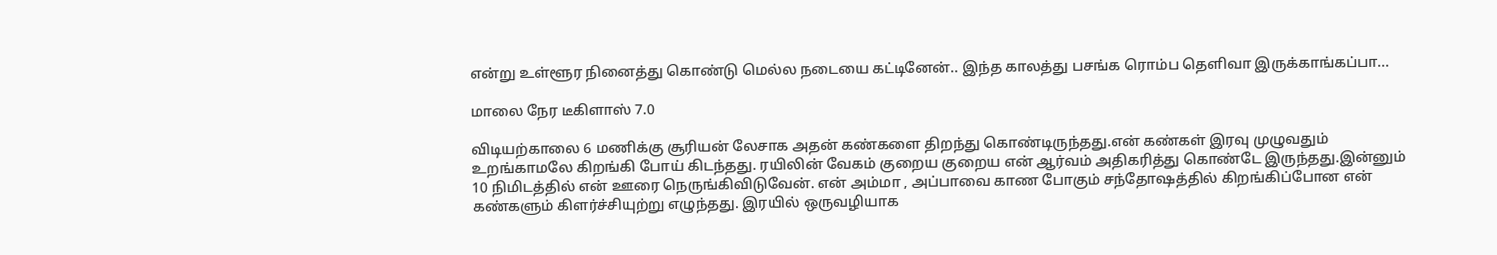என்று உள்ளூர நினைத்து கொண்டு மெல்ல நடையை கட்டினேன்.. இந்த காலத்து பசங்க ரொம்ப தெளிவா இருக்காங்கப்பா...

மாலை நேர டீகிளாஸ் 7.0

விடியற்காலை 6 மணிக்கு சூரியன் லேசாக அதன் கண்களை திறந்து கொண்டிருந்தது.என் கண்கள் இரவு முழுவதும் உறங்காமலே கிறங்கி போய் கிடந்தது. ரயிலின் வேகம் குறைய குறைய என் ஆர்வம் அதிகரித்து கொண்டே இருந்தது.இன்னும் 10 நிமிடத்தில் என் ஊரை நெருங்கிவிடுவேன். என் அம்மா , அப்பாவை காண போகும் சந்தோஷத்தில் கிறங்கிப்போன என் கண்களும் கிளர்ச்சியுற்று எழுந்தது. இரயில் ஒருவழியாக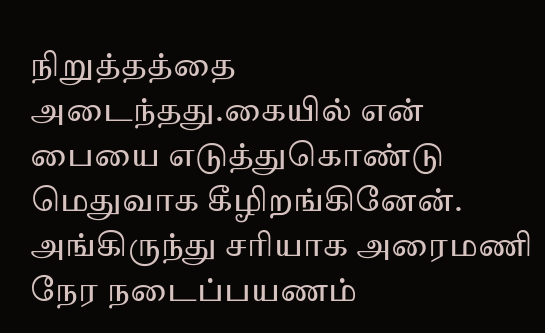நிறுத்தத்தை அடைந்தது.கையில் என் பையை எடுத்துகொண்டு மெதுவாக கீழிறங்கினேன். அங்கிருந்து சரியாக அரைமணி நேர நடைப்பயணம்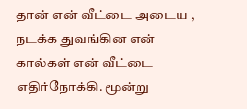தான் என் வீட்டை அடைய , நடக்க துவங்கின என் கால்கள் என் வீட்டை எதிர்நோக்கி. மூன்று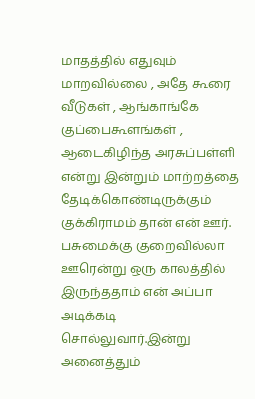மாதத்தில் எதுவும் மாறவில்லை , அதே கூரை வீடுகள் , ஆங்காங்கே குப்பைகூளங்கள் , ஆடைகிழிந்த அரசுப்பள்ளி என்று இன்றும் மாற்றத்தை தேடிக்கொண்டிருக்கும் குக்கிராமம் தான் என் ஊர். பசுமைக்கு குறைவில்லா ஊரென்று ஒரு காலத்தில் இருந்ததாம் என் அப்பா அடிக்கடி சொல்லுவார்.இன்று அனைத்தும்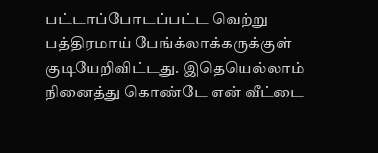பட்டாப்போடப்பட்ட வெற்று பத்திரமாய் பேங்க்லாக்கருக்குள் குடியேறிவிட்டது. இதெயெல்லாம் நினைத்து கொண்டே என் வீட்டை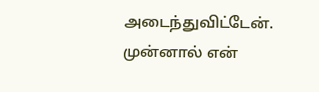அடைந்துவிட்டேன். முன்னால் என்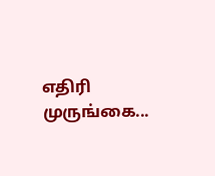எதிரி முருங்கை...